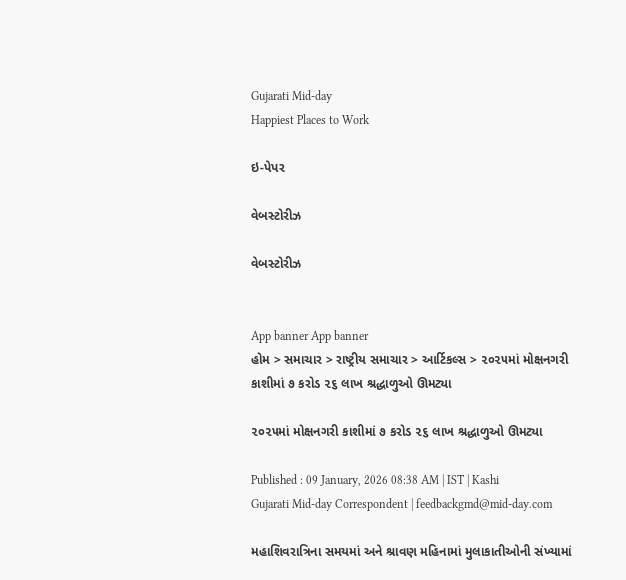Gujarati Mid-day
Happiest Places to Work

ઇ-પેપર

વેબસ્ટોરીઝ

વેબસ્ટોરીઝ


App banner App banner
હોમ > સમાચાર > રાષ્ટ્રીય સમાચાર > આર્ટિકલ્સ > ૨૦૨૫માં મોક્ષનગરી કાશીમાં ૭ કરોડ ૨૬ લાખ શ્રદ્ધાળુઓ ઊમટ્યા

૨૦૨૫માં મોક્ષનગરી કાશીમાં ૭ કરોડ ૨૬ લાખ શ્રદ્ધાળુઓ ઊમટ્યા

Published : 09 January, 2026 08:38 AM | IST | Kashi
Gujarati Mid-day Correspondent | feedbackgmd@mid-day.com

મહાશિવરાત્રિના સમયમાં અને શ્રાવણ મહિનામાં મુલાકાતીઓની સંખ્યામાં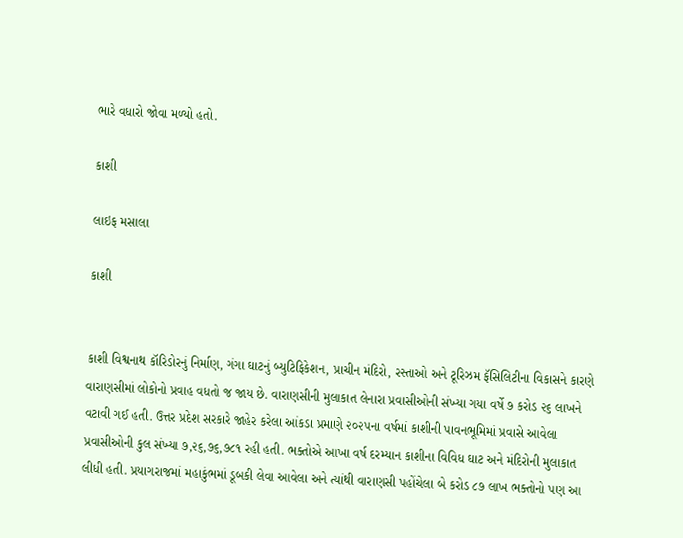ભારે વધારો જોવા મળ્યો હતો.

કાશી

લાઇફ મસાલા

કાશી


કાશી વિશ્વનાથ કૉરિડોરનું નિર્માણ, ગંગા ઘાટનું બ્યુટિફિકેશન, પ્રાચીન મંદિરો, રસ્તાઓ અને ટૂરિઝમ ફૅસિલિટીના વિકાસને કારણે વારાણસીમાં લોકોનો પ્રવાહ વધતો જ જાય છે. વારાણસીની મુલાકાત લેનારા પ્રવાસીઓની સંખ્યા ગયા વર્ષે ૭ કરોડ ૨૬ લાખને વટાવી ગઈ હતી. ઉત્તર પ્રદેશ સરકારે જાહેર કરેલા આંકડા પ્રમાણે ૨૦૨૫ના વર્ષમાં કાશીની પાવનભૂમિમાં પ્રવાસે આવેલા પ્રવાસીઓની કુલ સંખ્યા ૭,૨૬,૭૬,૭૮૧ રહી હતી. ભક્તોએ આખા વર્ષ દરમ્યાન કાશીના વિવિધ ઘાટ અને મંદિરોની મુલાકાત લીધી હતી. પ્રયાગરાજમાં મહાકુંભમાં ડૂબકી લેવા આવેલા અને ત્યાંથી વારાણસી પહોંચેલા બે કરોડ ૮૭ લાખ ભક્તોનો પણ આ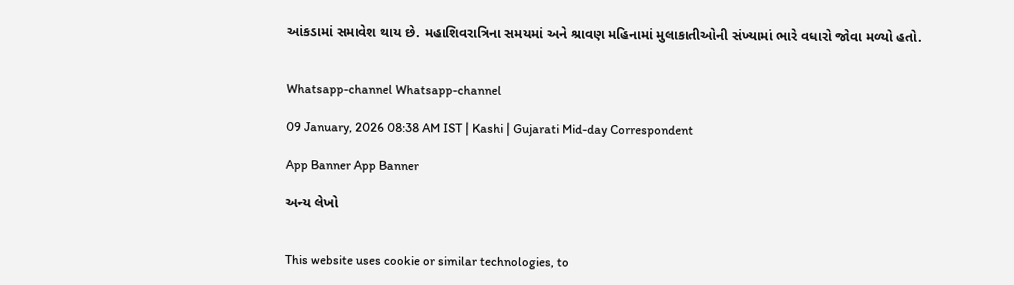આંકડામાં સમાવેશ થાય છે. મહાશિવરાત્રિના સમયમાં અને શ્રાવણ મહિનામાં મુલાકાતીઓની સંખ્યામાં ભારે વધારો જોવા મળ્યો હતો.


Whatsapp-channel Whatsapp-channel

09 January, 2026 08:38 AM IST | Kashi | Gujarati Mid-day Correspondent

App Banner App Banner

અન્ય લેખો


This website uses cookie or similar technologies, to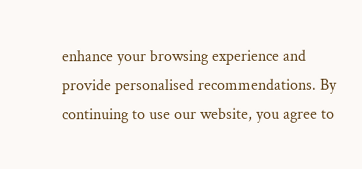enhance your browsing experience and provide personalised recommendations. By continuing to use our website, you agree to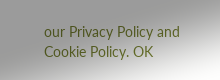our Privacy Policy and Cookie Policy. OK